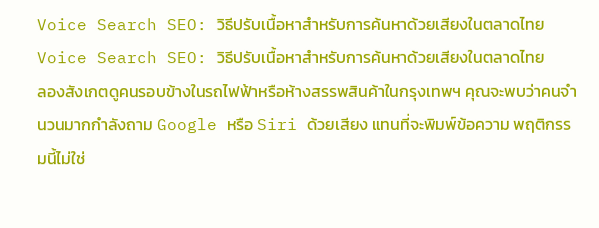Voice Search SEO: วิธีปรับเนื้อหาสำหรับการค้นหาด้วยเสียงในตลาดไทย
Voice Search SEO: วิธีปรับเนื้อหาสำหรับการค้นหาด้วยเสียงในตลาดไทย
ลองสังเกตดูคนรอบข้างในรถไฟฟ้าหรือห้างสรรพสินค้าในกรุงเทพฯ คุณจะพบว่าคนจำนวนมากกำลังถาม Google หรือ Siri ด้วยเสียง แทนที่จะพิมพ์ข้อความ พฤติกรรมนี้ไม่ใช่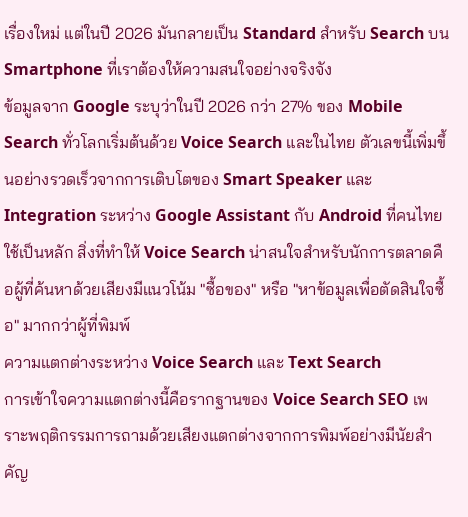เรื่องใหม่ แต่ในปี 2026 มันกลายเป็น Standard สำหรับ Search บน Smartphone ที่เราต้องให้ความสนใจอย่างจริงจัง
ข้อมูลจาก Google ระบุว่าในปี 2026 กว่า 27% ของ Mobile Search ทั่วโลกเริ่มต้นด้วย Voice Search และในไทย ตัวเลขนี้เพิ่มขึ้นอย่างรวดเร็วจากการเติบโตของ Smart Speaker และ Integration ระหว่าง Google Assistant กับ Android ที่คนไทยใช้เป็นหลัก สิ่งที่ทำให้ Voice Search น่าสนใจสำหรับนักการตลาดคือผู้ที่ค้นหาด้วยเสียงมีแนวโน้ม "ซื้อของ" หรือ "หาข้อมูลเพื่อตัดสินใจซื้อ" มากกว่าผู้ที่พิมพ์
ความแตกต่างระหว่าง Voice Search และ Text Search
การเข้าใจความแตกต่างนี้คือรากฐานของ Voice Search SEO เพราะพฤติกรรมการถามด้วยเสียงแตกต่างจากการพิมพ์อย่างมีนัยสำคัญ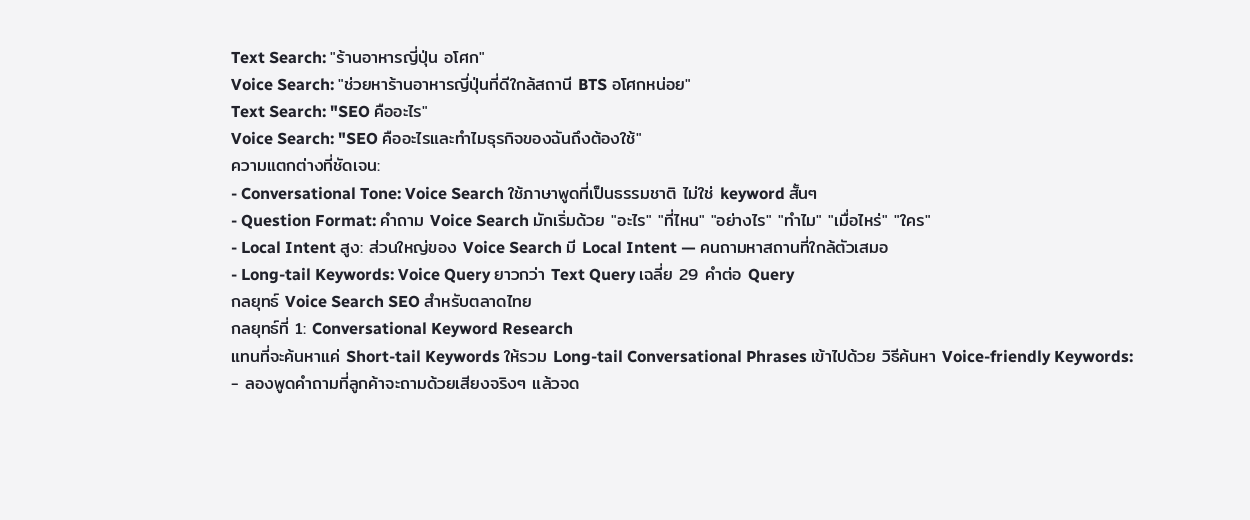Text Search: "ร้านอาหารญี่ปุ่น อโศก"
Voice Search: "ช่วยหาร้านอาหารญี่ปุ่นที่ดีใกล้สถานี BTS อโศกหน่อย"
Text Search: "SEO คืออะไร"
Voice Search: "SEO คืออะไรและทำไมธุรกิจของฉันถึงต้องใช้"
ความแตกต่างที่ชัดเจน:
- Conversational Tone: Voice Search ใช้ภาษาพูดที่เป็นธรรมชาติ ไม่ใช่ keyword สั้นๆ
- Question Format: คำถาม Voice Search มักเริ่มด้วย "อะไร" "ที่ไหน" "อย่างไร" "ทำไม" "เมื่อไหร่" "ใคร"
- Local Intent สูง: ส่วนใหญ่ของ Voice Search มี Local Intent — คนถามหาสถานที่ใกล้ตัวเสมอ
- Long-tail Keywords: Voice Query ยาวกว่า Text Query เฉลี่ย 29 คำต่อ Query
กลยุทธ์ Voice Search SEO สำหรับตลาดไทย
กลยุทธ์ที่ 1: Conversational Keyword Research
แทนที่จะค้นหาแค่ Short-tail Keywords ให้รวม Long-tail Conversational Phrases เข้าไปด้วย วิธีค้นหา Voice-friendly Keywords:
- ลองพูดคำถามที่ลูกค้าจะถามด้วยเสียงจริงๆ แล้วจด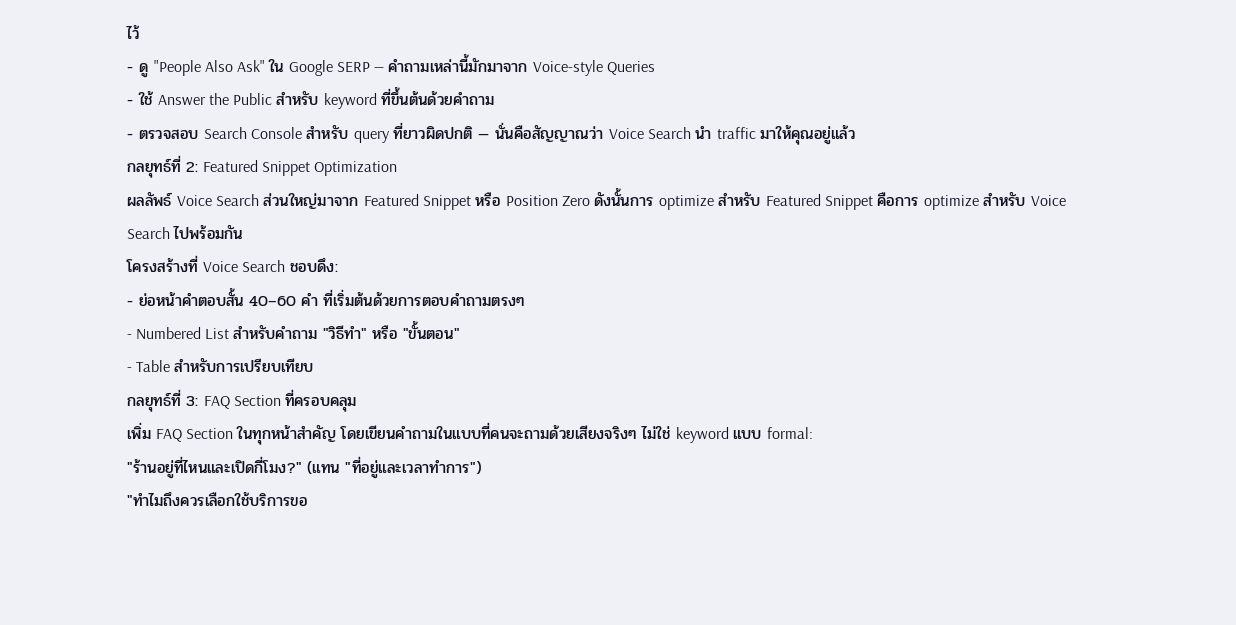ไว้
- ดู "People Also Ask" ใน Google SERP — คำถามเหล่านี้มักมาจาก Voice-style Queries
- ใช้ Answer the Public สำหรับ keyword ที่ขึ้นต้นด้วยคำถาม
- ตรวจสอบ Search Console สำหรับ query ที่ยาวผิดปกติ — นั่นคือสัญญาณว่า Voice Search นำ traffic มาให้คุณอยู่แล้ว
กลยุทธ์ที่ 2: Featured Snippet Optimization
ผลลัพธ์ Voice Search ส่วนใหญ่มาจาก Featured Snippet หรือ Position Zero ดังนั้นการ optimize สำหรับ Featured Snippet คือการ optimize สำหรับ Voice Search ไปพร้อมกัน
โครงสร้างที่ Voice Search ชอบดึง:
- ย่อหน้าคำตอบสั้น 40–60 คำ ที่เริ่มต้นด้วยการตอบคำถามตรงๆ
- Numbered List สำหรับคำถาม "วิธีทำ" หรือ "ขั้นตอน"
- Table สำหรับการเปรียบเทียบ
กลยุทธ์ที่ 3: FAQ Section ที่ครอบคลุม
เพิ่ม FAQ Section ในทุกหน้าสำคัญ โดยเขียนคำถามในแบบที่คนจะถามด้วยเสียงจริงๆ ไม่ใช่ keyword แบบ formal:
"ร้านอยู่ที่ไหนและเปิดกี่โมง?" (แทน "ที่อยู่และเวลาทำการ")
"ทำไมถึงควรเลือกใช้บริการขอ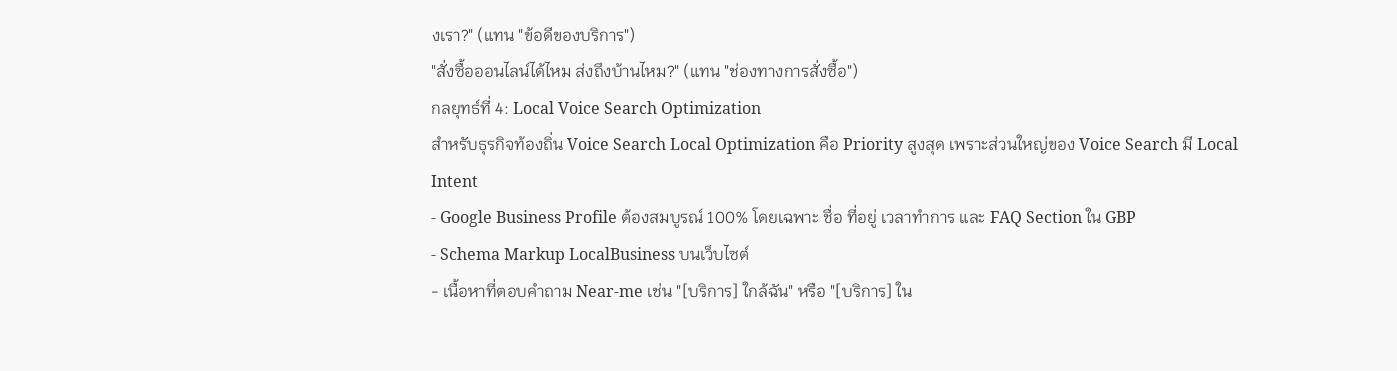งเรา?" (แทน "ข้อดีของบริการ")
"สั่งซื้อออนไลน์ได้ไหม ส่งถึงบ้านไหม?" (แทน "ช่องทางการสั่งซื้อ")
กลยุทธ์ที่ 4: Local Voice Search Optimization
สำหรับธุรกิจท้องถิ่น Voice Search Local Optimization คือ Priority สูงสุด เพราะส่วนใหญ่ของ Voice Search มี Local Intent
- Google Business Profile ต้องสมบูรณ์ 100% โดยเฉพาะ ชื่อ ที่อยู่ เวลาทำการ และ FAQ Section ใน GBP
- Schema Markup LocalBusiness บนเว็บไซต์
- เนื้อหาที่ตอบคำถาม Near-me เช่น "[บริการ] ใกล้ฉัน" หรือ "[บริการ] ใน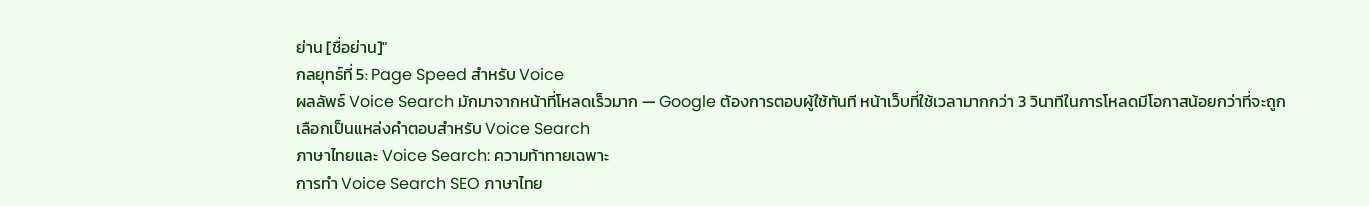ย่าน [ชื่อย่าน]"
กลยุทธ์ที่ 5: Page Speed สำหรับ Voice
ผลลัพธ์ Voice Search มักมาจากหน้าที่โหลดเร็วมาก — Google ต้องการตอบผู้ใช้ทันที หน้าเว็บที่ใช้เวลามากกว่า 3 วินาทีในการโหลดมีโอกาสน้อยกว่าที่จะถูกเลือกเป็นแหล่งคำตอบสำหรับ Voice Search
ภาษาไทยและ Voice Search: ความท้าทายเฉพาะ
การทำ Voice Search SEO ภาษาไทย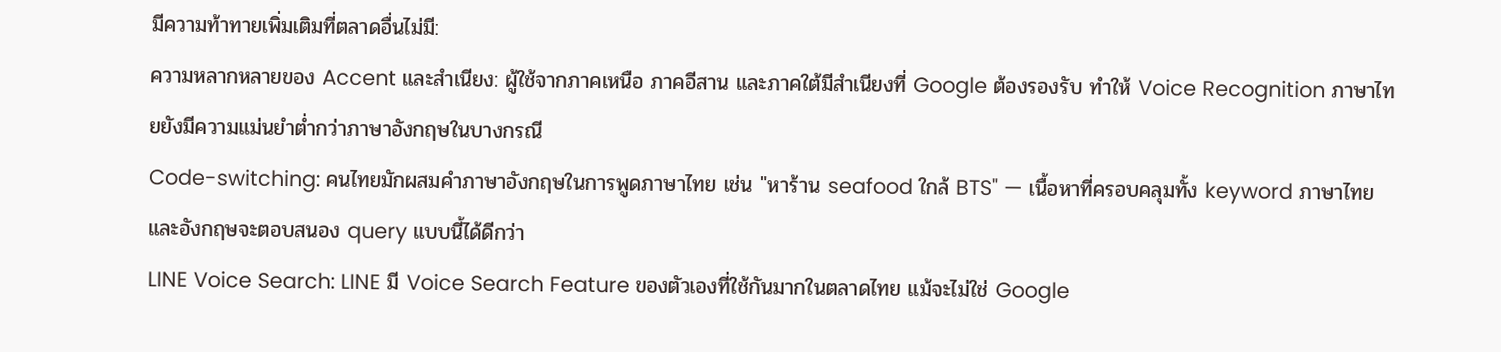มีความท้าทายเพิ่มเติมที่ตลาดอื่นไม่มี:
ความหลากหลายของ Accent และสำเนียง: ผู้ใช้จากภาคเหนือ ภาคอีสาน และภาคใต้มีสำเนียงที่ Google ต้องรองรับ ทำให้ Voice Recognition ภาษาไทยยังมีความแม่นยำต่ำกว่าภาษาอังกฤษในบางกรณี
Code-switching: คนไทยมักผสมคำภาษาอังกฤษในการพูดภาษาไทย เช่น "หาร้าน seafood ใกล้ BTS" — เนื้อหาที่ครอบคลุมทั้ง keyword ภาษาไทยและอังกฤษจะตอบสนอง query แบบนี้ได้ดีกว่า
LINE Voice Search: LINE มี Voice Search Feature ของตัวเองที่ใช้กันมากในตลาดไทย แม้จะไม่ใช่ Google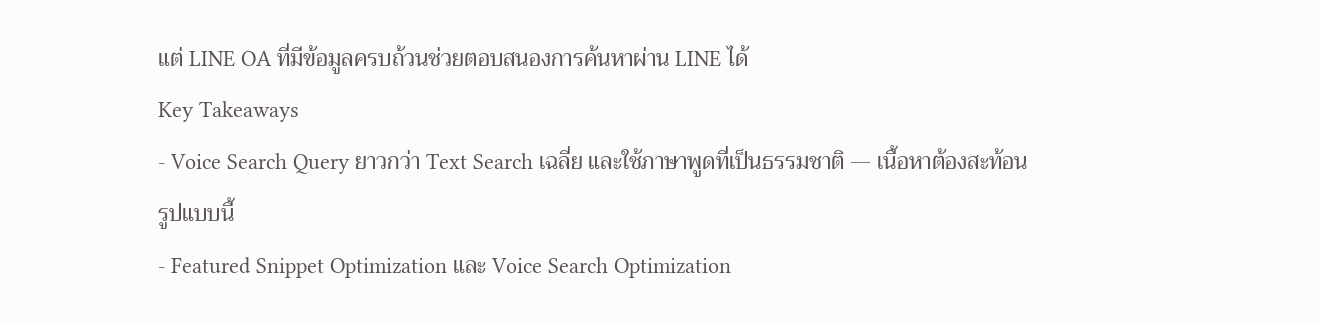แต่ LINE OA ที่มีข้อมูลครบถ้วนช่วยตอบสนองการค้นหาผ่าน LINE ได้
Key Takeaways
- Voice Search Query ยาวกว่า Text Search เฉลี่ย และใช้ภาษาพูดที่เป็นธรรมชาติ — เนื้อหาต้องสะท้อนรูปแบบนี้
- Featured Snippet Optimization และ Voice Search Optimization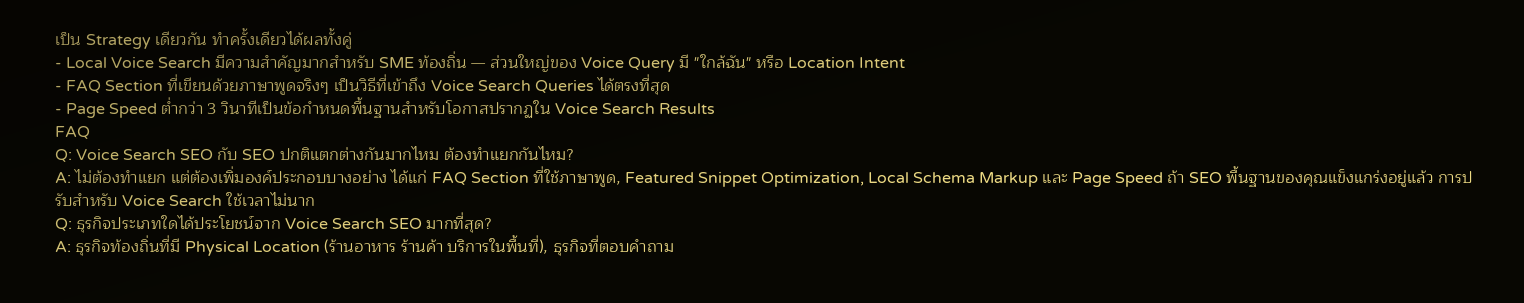เป็น Strategy เดียวกัน ทำครั้งเดียวได้ผลทั้งคู่
- Local Voice Search มีความสำคัญมากสำหรับ SME ท้องถิ่น — ส่วนใหญ่ของ Voice Query มี "ใกล้ฉัน" หรือ Location Intent
- FAQ Section ที่เขียนด้วยภาษาพูดจริงๆ เป็นวิธีที่เข้าถึง Voice Search Queries ได้ตรงที่สุด
- Page Speed ต่ำกว่า 3 วินาทีเป็นข้อกำหนดพื้นฐานสำหรับโอกาสปรากฏใน Voice Search Results
FAQ
Q: Voice Search SEO กับ SEO ปกติแตกต่างกันมากไหม ต้องทำแยกกันไหม?
A: ไม่ต้องทำแยก แต่ต้องเพิ่มองค์ประกอบบางอย่าง ได้แก่ FAQ Section ที่ใช้ภาษาพูด, Featured Snippet Optimization, Local Schema Markup และ Page Speed ถ้า SEO พื้นฐานของคุณแข็งแกร่งอยู่แล้ว การปรับสำหรับ Voice Search ใช้เวลาไม่นาก
Q: ธุรกิจประเภทใดได้ประโยชน์จาก Voice Search SEO มากที่สุด?
A: ธุรกิจท้องถิ่นที่มี Physical Location (ร้านอาหาร ร้านค้า บริการในพื้นที่), ธุรกิจที่ตอบคำถาม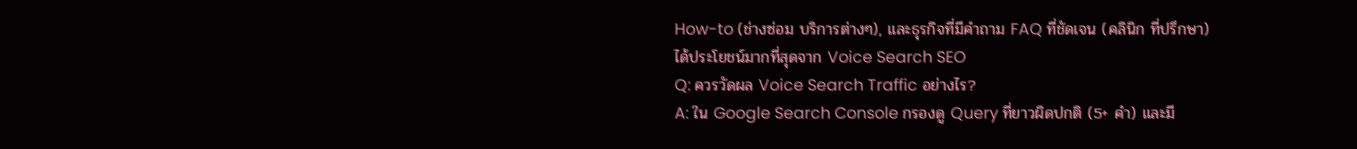How-to (ช่างซ่อม บริการต่างๆ), และธุรกิจที่มีคำถาม FAQ ที่ชัดเจน (คลินิก ที่ปรึกษา) ได้ประโยชน์มากที่สุดจาก Voice Search SEO
Q: ควรวัดผล Voice Search Traffic อย่างไร?
A: ใน Google Search Console กรองดู Query ที่ยาวผิดปกติ (5+ คำ) และมี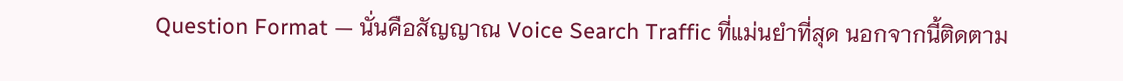Question Format — นั่นคือสัญญาณ Voice Search Traffic ที่แม่นยำที่สุด นอกจากนี้ติดตาม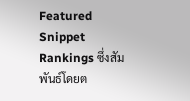Featured Snippet Rankings ซึ่งสัมพันธ์โดยต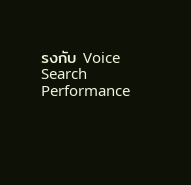รงกับ Voice Search Performance